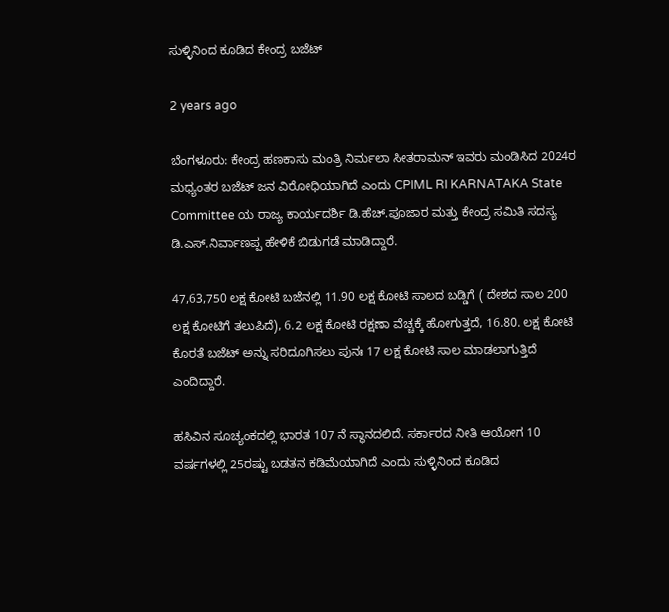ಸುಳ್ಳಿನಿಂದ ಕೂಡಿದ ಕೇಂದ್ರ ಬಜೆಟ್

2 years ago

ಬೆಂಗಳೂರು: ಕೇಂದ್ರ ಹಣಕಾಸು ಮಂತ್ರಿ ನಿರ್ಮಲಾ ಸೀತರಾಮನ್ ಇವರು ಮಂಡಿಸಿದ 2024ರ ಮಧ್ಯಂತರ ಬಜೆಟ್ ಜನ ವಿರೋಧಿಯಾಗಿದೆ ಎಂದು CPIML RI KARNATAKA State Committee ಯ ರಾಜ್ಯ ಕಾರ್ಯದರ್ಶಿ ಡಿ.ಹೆಚ್.ಪೂಜಾರ ಮತ್ತು ಕೇಂದ್ರ ಸಮಿತಿ ಸದಸ್ಯ ಡಿ.ಎಸ್.ನಿರ್ವಾಣಪ್ಪ ಹೇಳಿಕೆ ಬಿಡುಗಡೆ ಮಾಡಿದ್ದಾರೆ.

47,63,750 ಲಕ್ಷ ಕೋಟಿ ಬಜೆನಲ್ಲಿ 11.90 ಲಕ್ಷ ಕೋಟಿ ಸಾಲದ ಬಡ್ಡಿಗೆ ( ದೇಶದ ಸಾಲ 200 ಲಕ್ಷ ಕೋಟಿಗೆ ತಲುಪಿದೆ), 6.2 ಲಕ್ಷ ಕೋಟಿ ರಕ್ಷಣಾ ವೆಚ್ಚಕ್ಕೆ ಹೋಗುತ್ತದೆ, 16.80. ಲಕ್ಷ ಕೋಟಿ ಕೊರತೆ ಬಜೆಟ್ ಅನ್ನು ಸರಿದೂಗಿಸಲು ಪುನಃ 17 ಲಕ್ಷ ಕೋಟಿ ಸಾಲ ಮಾಡಲಾಗುತ್ತಿದೆ ಎಂದಿದ್ದಾರೆ.

ಹಸಿವಿನ ಸೂಚ್ಯಂಕದಲ್ಲಿ ಭಾರತ 107 ನೆ ಸ್ಥಾನದಲಿದೆ. ಸರ್ಕಾರದ ನೀತಿ ಆಯೋಗ 10 ವರ್ಷಗಳಲ್ಲಿ 25ರಷ್ಟು ಬಡತನ ಕಡಿಮೆಯಾಗಿದೆ ಎಂದು ಸುಳ್ಳಿನಿಂದ ಕೂಡಿದ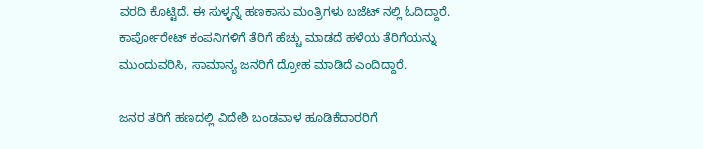ವರದಿ ಕೊಟ್ಟಿದೆ. ಈ ಸುಳ್ಳನ್ನೆ ಹಣಕಾಸು ಮಂತ್ರಿಗಳು ಬಜೆಟ್ ನಲ್ಲಿ ಓದಿದ್ದಾರೆ. ಕಾರ್ಪೋರೇಟ್ ಕಂಪನಿಗಳಿಗೆ ತೆರಿಗೆ ಹೆಚ್ಚು ಮಾಡದೆ ಹಳೆಯ ತೆರಿಗೆಯನ್ನು ಮುಂದುವರಿಸಿ, ಸಾಮಾನ್ಯ ಜನರಿಗೆ ದ್ರೋಹ ಮಾಡಿದೆ ಎಂದಿದ್ದಾರೆ.

ಜನರ ತರಿಗೆ ಹಣದಲ್ಲಿ ವಿದೇಶಿ ಬಂಡವಾಳ ಹೂಡಿಕೆದಾರರಿಗೆ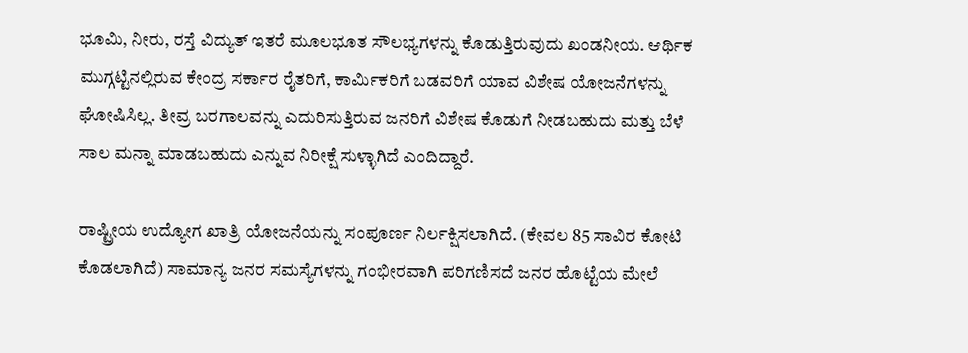ಭೂಮಿ, ನೀರು, ರಸ್ತೆ ವಿದ್ಯುತ್ ಇತರೆ ಮೂಲಭೂತ ಸೌಲಭ್ಯಗಳನ್ನು ಕೊಡುತ್ತಿರುವುದು ಖಂಡನೀಯ. ಆರ್ಥಿಕ ಮುಗ್ಗಟ್ಟಿನಲ್ಲಿರುವ ಕೇಂದ್ರ ಸರ್ಕಾರ ರೈತರಿಗೆ, ಕಾರ್ಮಿಕರಿಗೆ ಬಡವರಿಗೆ ಯಾವ ವಿಶೇಷ ಯೋಜನೆಗಳನ್ನು ಘೋಷಿಸಿಲ್ಲ. ತೀವ್ರ ಬರಗಾಲವನ್ನು ಎದುರಿಸುತ್ತಿರುವ ಜನರಿಗೆ ವಿಶೇಷ ಕೊಡುಗೆ ನೀಡಬಹುದು ಮತ್ತು ಬೆಳೆ ಸಾಲ ಮನ್ನಾ ಮಾಡಬಹುದು ಎನ್ನುವ ನಿರೀಕ್ಷೆ ಸುಳ್ಳಾಗಿದೆ ಎಂದಿದ್ದಾರೆ.

ರಾಷ್ಟ್ರೀಯ ಉದ್ಯೋಗ ಖಾತ್ರಿ ಯೋಜನೆಯನ್ನು ಸಂಪೂರ್ಣ ನಿರ್ಲಕ್ಷಿಸಲಾಗಿದೆ. (ಕೇವಲ 85 ಸಾವಿರ ಕೋಟಿ ಕೊಡಲಾಗಿದೆ) ಸಾಮಾನ್ಯ ಜನರ ಸಮಸ್ಯೆಗಳನ್ನು ಗಂಭೀರವಾಗಿ ಪರಿಗಣಿಸದೆ ಜನರ ಹೊಟ್ಟೆಯ ಮೇಲೆ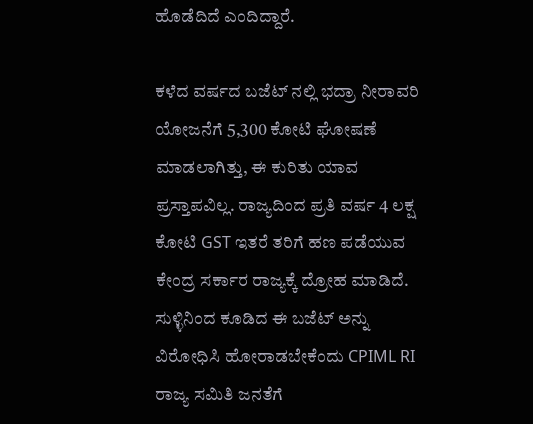ಹೊಡೆದಿದೆ ಎಂದಿದ್ದಾರೆ.

ಕಳೆದ ವರ್ಷದ ಬಜೆಟ್ ನಲ್ಲಿ ಭದ್ರಾ ನೀರಾವರಿ ಯೋಜನೆಗೆ 5,300 ಕೋಟಿ ಘೋಷಣೆ ಮಾಡಲಾಗಿತ್ತು, ಈ ಕುರಿತು ಯಾವ ಪ್ರಸ್ತಾಪವಿಲ್ಲ. ರಾಜ್ಯದಿಂದ ಪ್ರತಿ ವರ್ಷ 4 ಲಕ್ಷ ಕೋಟಿ GST ಇತರೆ ತರಿಗೆ ಹಣ ಪಡೆಯುವ ಕೇಂದ್ರ ಸರ್ಕಾರ ರಾಜ್ಯಕ್ಕೆ ದ್ರೋಹ ಮಾಡಿದೆ. ಸುಳ್ಳಿನಿಂದ ಕೂಡಿದ ಈ ಬಜೆಟ್ ಅನ್ನು ವಿರೋಧಿಸಿ ಹೋರಾಡಬೇಕೆಂದು CPIML RI ರಾಜ್ಯ ಸಮಿತಿ ಜನತೆಗೆ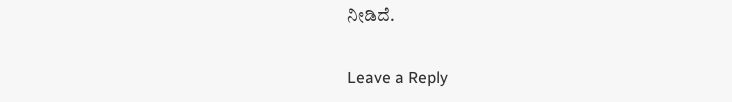ನೀಡಿದೆ.

Leave a Reply